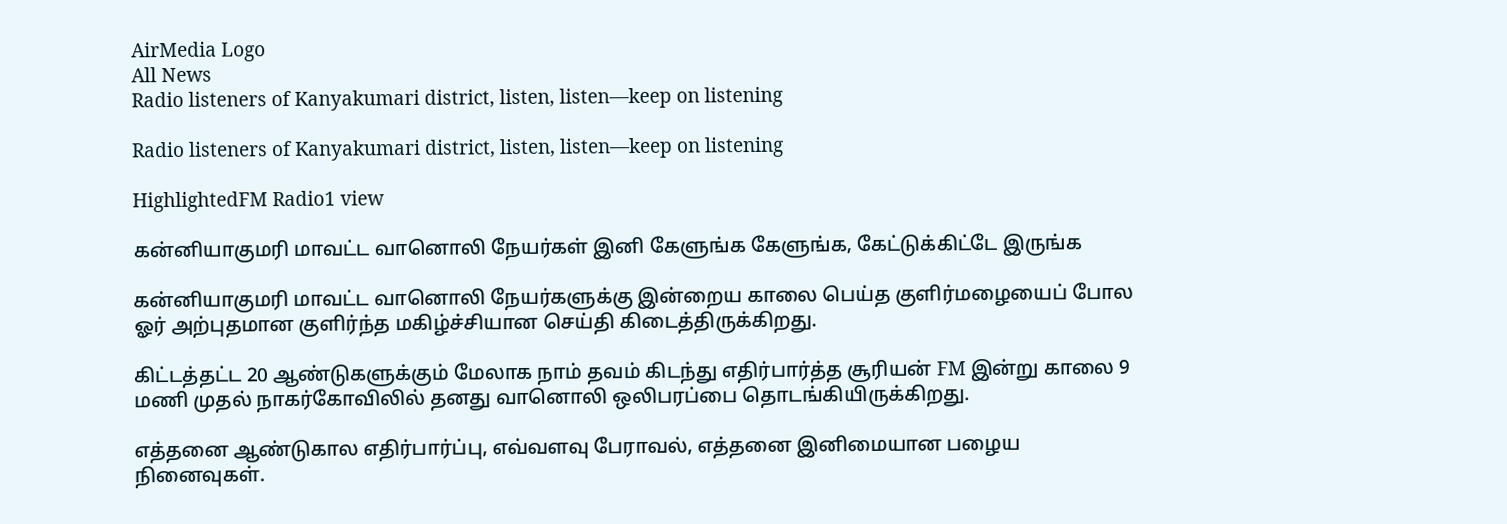AirMedia Logo
All News
Radio listeners of Kanyakumari district, listen, listen—keep on listening

Radio listeners of Kanyakumari district, listen, listen—keep on listening

HighlightedFM Radio1 view

கன்னியாகுமரி மாவட்ட வானொலி நேயர்கள் இனி கேளுங்க கேளுங்க, கேட்டுக்கிட்டே இருங்க

கன்னியாகுமரி மாவட்ட வானொலி நேயர்களுக்கு இன்றைய காலை பெய்த குளிர்மழையைப் போல ஓர் அற்புதமான குளிர்ந்த மகிழ்ச்சியான செய்தி கிடைத்திருக்கிறது.

கிட்டத்தட்ட 20 ஆண்டுகளுக்கும் மேலாக நாம் தவம் கிடந்து எதிர்பார்த்த சூரியன் FM இன்று காலை 9 மணி முதல் நாகர்கோவிலில் தனது வானொலி ஒலிபரப்பை தொடங்கியிருக்கிறது.

எத்தனை ஆண்டுகால எதிர்பார்ப்பு, எவ்வளவு பேராவல், எத்தனை இனிமையான பழைய நினைவுகள்.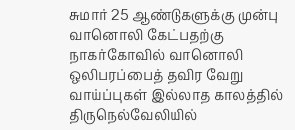சுமார் 25 ஆண்டுகளுக்கு முன்பு வானொலி கேட்பதற்கு நாகர்கோவில் வானொலி ஒலிபரப்பைத் தவிர வேறு வாய்ப்புகள் இல்லாத காலத்தில் திருநெல்வேலியில்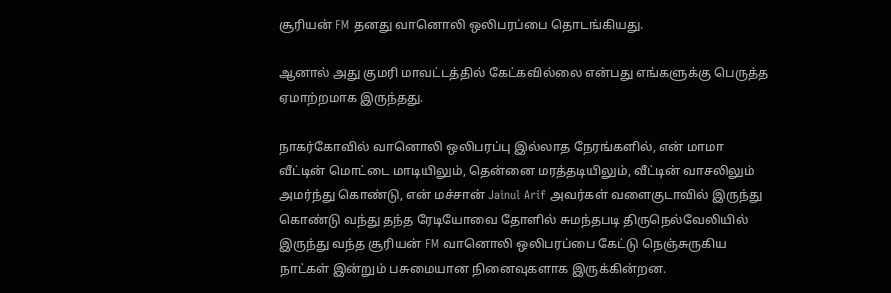சூரியன் FM தனது வானொலி ஒலிபரப்பை தொடங்கியது.

ஆனால் அது குமரி மாவட்டத்தில் கேட்கவில்லை என்பது எங்களுக்கு பெருத்த ஏமாற்றமாக இருந்தது.

நாகர்கோவில் வானொலி ஒலிபரப்பு இல்லாத நேரங்களில், என் மாமா வீட்டின் மொட்டை மாடியிலும், தென்னை மரத்தடியிலும், வீட்டின் வாசலிலும் அமர்ந்து கொண்டு, என் மச்சான் Jainul Arif அவர்கள் வளைகுடாவில் இருந்து கொண்டு வந்து தந்த ரேடியோவை தோளில் சுமந்தபடி திருநெல்வேலியில் இருந்து வந்த சூரியன் FM வானொலி ஒலிபரப்பை கேட்டு நெஞ்சுருகிய நாட்கள் இன்றும் பசுமையான நினைவுகளாக இருக்கின்றன.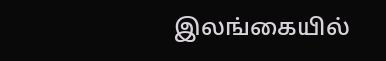இலங்கையில்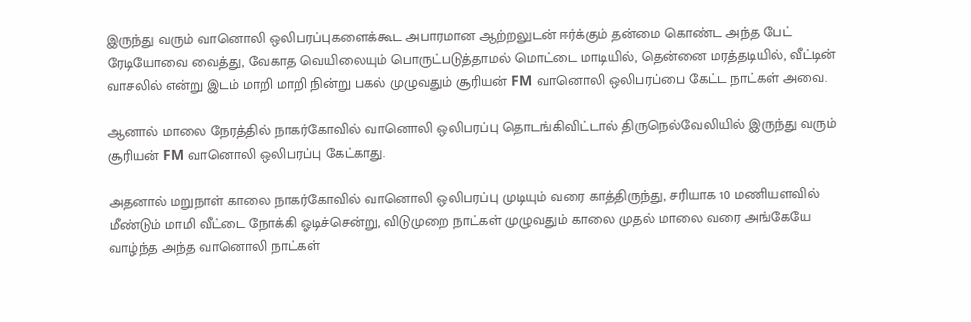இருந்து வரும் வானொலி ஒலிபரப்புகளைக்கூட அபாரமான ஆற்றலுடன் ஈர்க்கும் தன்மை கொண்ட அந்த பேட் ரேடியோவை வைத்து, வேகாத வெயிலையும் பொருட்படுத்தாமல் மொட்டை மாடியில், தென்னை மரத்தடியில், வீட்டின் வாசலில் என்று இடம் மாறி மாறி நின்று பகல் முழுவதும் சூரியன் FM வானொலி ஒலிபரப்பை கேட்ட நாட்கள் அவை.

ஆனால் மாலை நேரத்தில் நாகர்கோவில் வானொலி ஒலிபரப்பு தொடங்கிவிட்டால் திருநெல்வேலியில் இருந்து வரும் சூரியன் FM வானொலி ஒலிபரப்பு கேட்காது.

அதனால் மறுநாள் காலை நாகர்கோவில் வானொலி ஒலிபரப்பு முடியும் வரை காத்திருந்து, சரியாக 10 மணியளவில் மீண்டும் மாமி வீட்டை நோக்கி ஓடிச்சென்று, விடுமுறை நாட்கள் முழுவதும் காலை முதல் மாலை வரை அங்கேயே வாழ்ந்த அந்த வானொலி நாட்கள்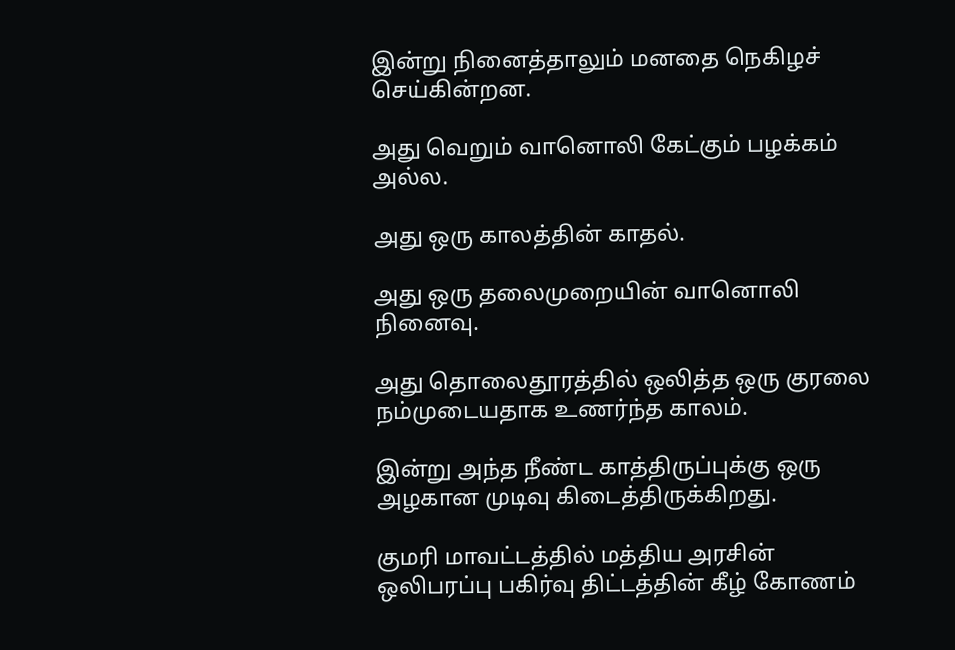இன்று நினைத்தாலும் மனதை நெகிழச் செய்கின்றன.

அது வெறும் வானொலி கேட்கும் பழக்கம் அல்ல.

அது ஒரு காலத்தின் காதல்.

அது ஒரு தலைமுறையின் வானொலி நினைவு.

அது தொலைதூரத்தில் ஒலித்த ஒரு குரலை நம்முடையதாக உணர்ந்த காலம்.

இன்று அந்த நீண்ட காத்திருப்புக்கு ஒரு அழகான முடிவு கிடைத்திருக்கிறது.

குமரி மாவட்டத்தில் மத்திய அரசின் ஒலிபரப்பு பகிர்வு திட்டத்தின் கீழ் கோணம்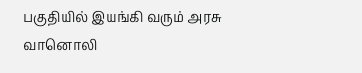பகுதியில் இயங்கி வரும் அரசு வானொலி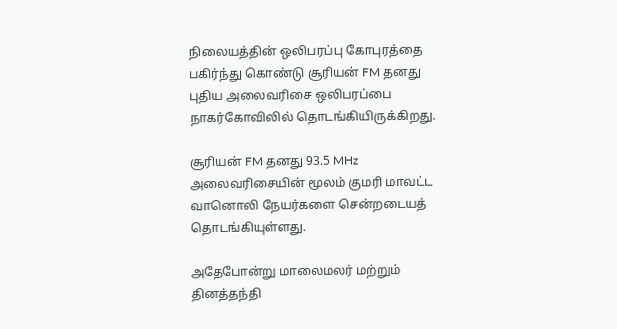நிலையத்தின் ஒலிபரப்பு கோபுரத்தை பகிர்ந்து கொண்டு சூரியன் FM தனது புதிய அலைவரிசை ஒலிபரப்பை நாகர்கோவிலில் தொடங்கியிருக்கிறது.

சூரியன் FM தனது 93.5 MHz அலைவரிசையின் மூலம் குமரி மாவட்ட வானொலி நேயர்களை சென்றடையத் தொடங்கியுள்ளது.

அதேபோன்று மாலைமலர் மற்றும் தினத்தந்தி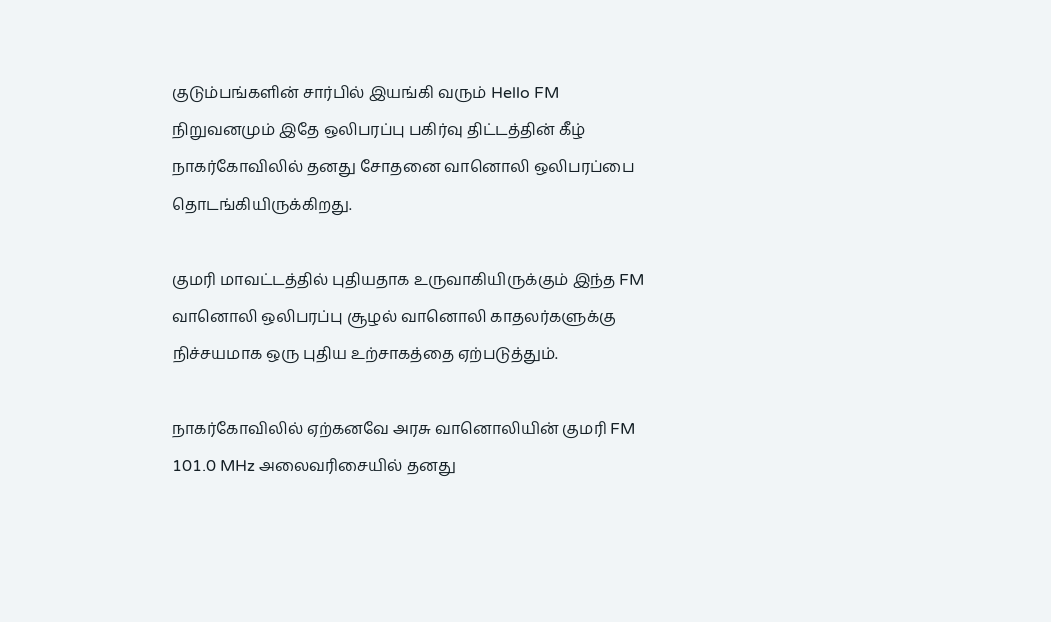குடும்பங்களின் சார்பில் இயங்கி வரும் Hello FM நிறுவனமும் இதே ஒலிபரப்பு பகிர்வு திட்டத்தின் கீழ் நாகர்கோவிலில் தனது சோதனை வானொலி ஒலிபரப்பை தொடங்கியிருக்கிறது.

குமரி மாவட்டத்தில் புதியதாக உருவாகியிருக்கும் இந்த FM வானொலி ஒலிபரப்பு சூழல் வானொலி காதலர்களுக்கு நிச்சயமாக ஒரு புதிய உற்சாகத்தை ஏற்படுத்தும்.

நாகர்கோவிலில் ஏற்கனவே அரசு வானொலியின் குமரி FM 101.0 MHz அலைவரிசையில் தனது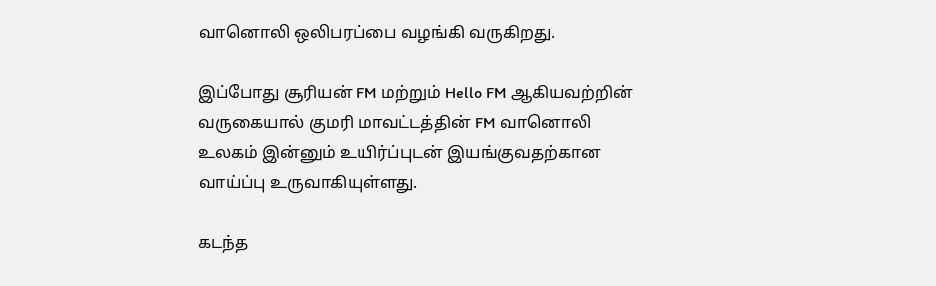வானொலி ஒலிபரப்பை வழங்கி வருகிறது.

இப்போது சூரியன் FM மற்றும் Hello FM ஆகியவற்றின் வருகையால் குமரி மாவட்டத்தின் FM வானொலி உலகம் இன்னும் உயிர்ப்புடன் இயங்குவதற்கான வாய்ப்பு உருவாகியுள்ளது.

கடந்த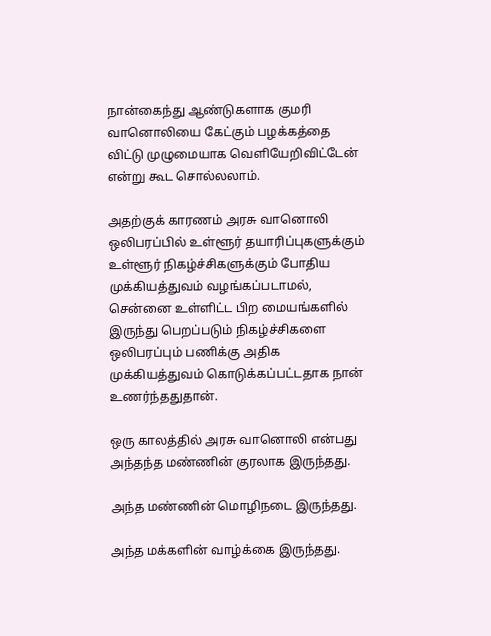நான்கைந்து ஆண்டுகளாக குமரி வானொலியை கேட்கும் பழக்கத்தை விட்டு முழுமையாக வெளியேறிவிட்டேன் என்று கூட சொல்லலாம்.

அதற்குக் காரணம் அரசு வானொலி ஒலிபரப்பில் உள்ளூர் தயாரிப்புகளுக்கும் உள்ளூர் நிகழ்ச்சிகளுக்கும் போதிய முக்கியத்துவம் வழங்கப்படாமல், சென்னை உள்ளிட்ட பிற மையங்களில் இருந்து பெறப்படும் நிகழ்ச்சிகளை ஒலிபரப்பும் பணிக்கு அதிக முக்கியத்துவம் கொடுக்கப்பட்டதாக நான் உணர்ந்ததுதான்.

ஒரு காலத்தில் அரசு வானொலி என்பது அந்தந்த மண்ணின் குரலாக இருந்தது.

அந்த மண்ணின் மொழிநடை இருந்தது.

அந்த மக்களின் வாழ்க்கை இருந்தது.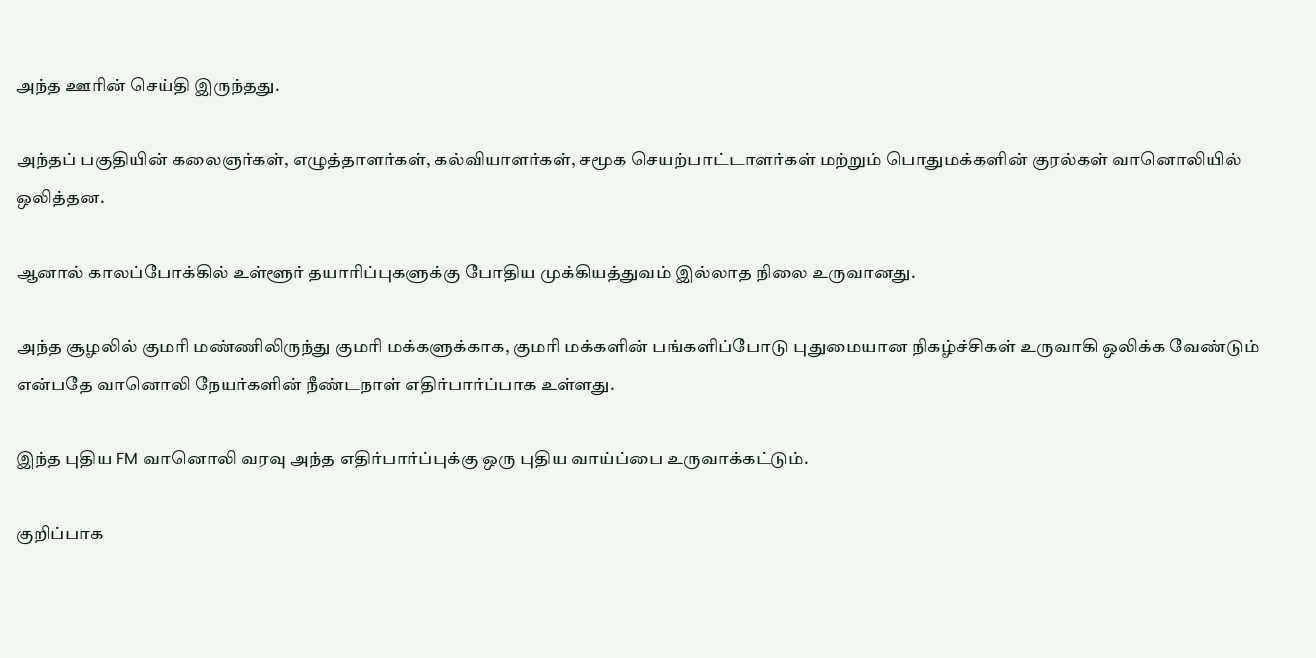அந்த ஊரின் செய்தி இருந்தது.

அந்தப் பகுதியின் கலைஞர்கள், எழுத்தாளர்கள், கல்வியாளர்கள், சமூக செயற்பாட்டாளர்கள் மற்றும் பொதுமக்களின் குரல்கள் வானொலியில் ஒலித்தன.

ஆனால் காலப்போக்கில் உள்ளூர் தயாரிப்புகளுக்கு போதிய முக்கியத்துவம் இல்லாத நிலை உருவானது.

அந்த சூழலில் குமரி மண்ணிலிருந்து குமரி மக்களுக்காக, குமரி மக்களின் பங்களிப்போடு புதுமையான நிகழ்ச்சிகள் உருவாகி ஒலிக்க வேண்டும் என்பதே வானொலி நேயர்களின் நீண்டநாள் எதிர்பார்ப்பாக உள்ளது.

இந்த புதிய FM வானொலி வரவு அந்த எதிர்பார்ப்புக்கு ஒரு புதிய வாய்ப்பை உருவாக்கட்டும்.

குறிப்பாக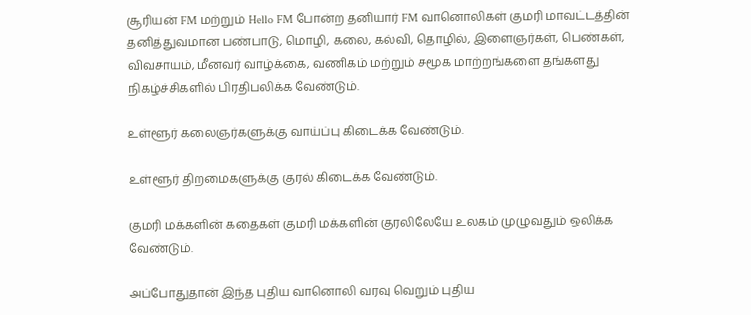சூரியன் FM மற்றும் Hello FM போன்ற தனியார் FM வானொலிகள் குமரி மாவட்டத்தின் தனித்துவமான பண்பாடு, மொழி, கலை, கல்வி, தொழில், இளைஞர்கள், பெண்கள், விவசாயம், மீனவர் வாழ்க்கை, வணிகம் மற்றும் சமூக மாற்றங்களை தங்களது நிகழ்ச்சிகளில் பிரதிபலிக்க வேண்டும்.

உள்ளூர் கலைஞர்களுக்கு வாய்ப்பு கிடைக்க வேண்டும்.

உள்ளூர் திறமைகளுக்கு குரல் கிடைக்க வேண்டும்.

குமரி மக்களின் கதைகள் குமரி மக்களின் குரலிலேயே உலகம் முழுவதும் ஒலிக்க வேண்டும்.

அப்போதுதான் இந்த புதிய வானொலி வரவு வெறும் புதிய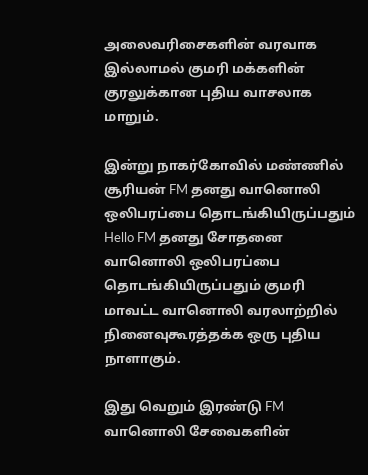அலைவரிசைகளின் வரவாக இல்லாமல் குமரி மக்களின் குரலுக்கான புதிய வாசலாக மாறும்.

இன்று நாகர்கோவில் மண்ணில் சூரியன் FM தனது வானொலி ஒலிபரப்பை தொடங்கியிருப்பதும் Hello FM தனது சோதனை வானொலி ஒலிபரப்பை தொடங்கியிருப்பதும் குமரி மாவட்ட வானொலி வரலாற்றில் நினைவுகூரத்தக்க ஒரு புதிய நாளாகும்.

இது வெறும் இரண்டு FM வானொலி சேவைகளின்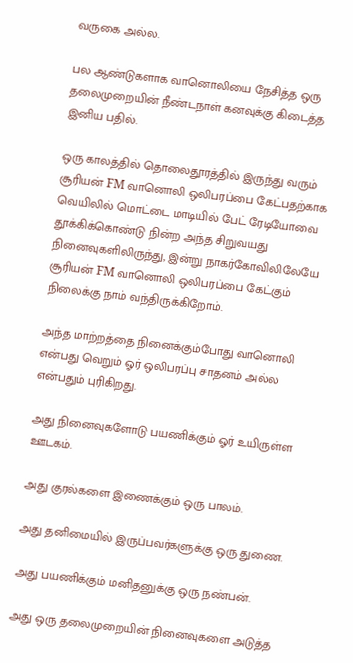வருகை அல்ல.

பல ஆண்டுகளாக வானொலியை நேசித்த ஒரு தலைமுறையின் நீண்டநாள் கனவுக்கு கிடைத்த இனிய பதில்.

ஒரு காலத்தில் தொலைதூரத்தில் இருந்து வரும் சூரியன் FM வானொலி ஒலிபரப்பை கேட்பதற்காக வெயிலில் மொட்டை மாடியில் பேட் ரேடியோவை தூக்கிக்கொண்டு நின்ற அந்த சிறுவயது நினைவுகளிலிருந்து, இன்று நாகர்கோவிலிலேயே சூரியன் FM வானொலி ஒலிபரப்பை கேட்கும் நிலைக்கு நாம் வந்திருக்கிறோம்.

அந்த மாற்றத்தை நினைக்கும்போது வானொலி என்பது வெறும் ஓர் ஒலிபரப்பு சாதனம் அல்ல என்பதும் புரிகிறது.

அது நினைவுகளோடு பயணிக்கும் ஓர் உயிருள்ள ஊடகம்.

அது குரல்களை இணைக்கும் ஒரு பாலம்.

அது தனிமையில் இருப்பவர்களுக்கு ஒரு துணை.

அது பயணிக்கும் மனிதனுக்கு ஒரு நண்பன்.

அது ஒரு தலைமுறையின் நினைவுகளை அடுத்த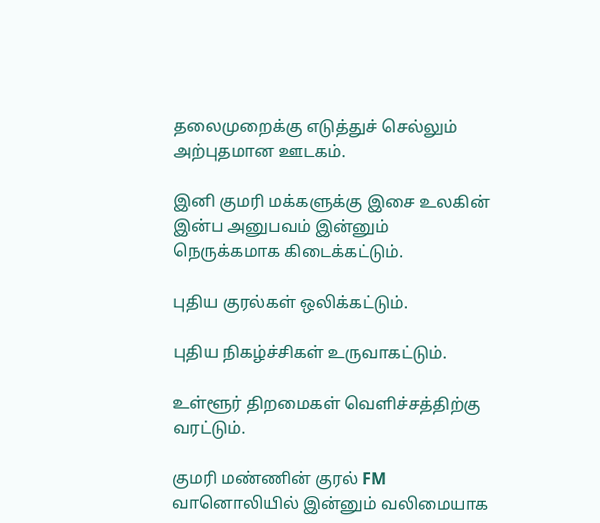தலைமுறைக்கு எடுத்துச் செல்லும் அற்புதமான ஊடகம்.

இனி குமரி மக்களுக்கு இசை உலகின் இன்ப அனுபவம் இன்னும் நெருக்கமாக கிடைக்கட்டும்.

புதிய குரல்கள் ஒலிக்கட்டும்.

புதிய நிகழ்ச்சிகள் உருவாகட்டும்.

உள்ளூர் திறமைகள் வெளிச்சத்திற்கு வரட்டும்.

குமரி மண்ணின் குரல் FM வானொலியில் இன்னும் வலிமையாக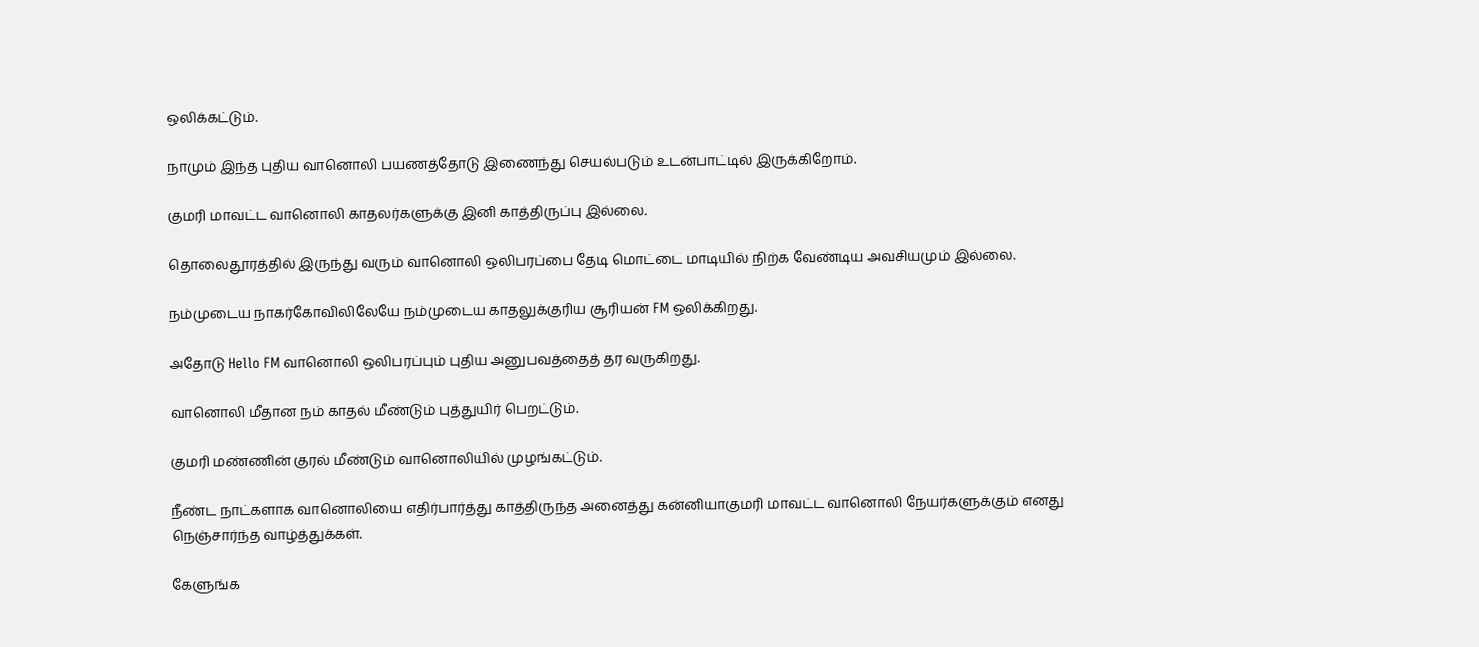ஒலிக்கட்டும்.

நாமும் இந்த புதிய வானொலி பயணத்தோடு இணைந்து செயல்படும் உடன்பாட்டில் இருக்கிறோம்.

குமரி மாவட்ட வானொலி காதலர்களுக்கு இனி காத்திருப்பு இல்லை.

தொலைதூரத்தில் இருந்து வரும் வானொலி ஒலிபரப்பை தேடி மொட்டை மாடியில் நிற்க வேண்டிய அவசியமும் இல்லை.

நம்முடைய நாகர்கோவிலிலேயே நம்முடைய காதலுக்குரிய சூரியன் FM ஒலிக்கிறது.

அதோடு Hello FM வானொலி ஒலிபரப்பும் புதிய அனுபவத்தைத் தர வருகிறது.

வானொலி மீதான நம் காதல் மீண்டும் புத்துயிர் பெறட்டும்.

குமரி மண்ணின் குரல் மீண்டும் வானொலியில் முழங்கட்டும்.

நீண்ட நாட்களாக வானொலியை எதிர்பார்த்து காத்திருந்த அனைத்து கன்னியாகுமரி மாவட்ட வானொலி நேயர்களுக்கும் எனது நெஞ்சார்ந்த வாழ்த்துக்கள்.

கேளுங்க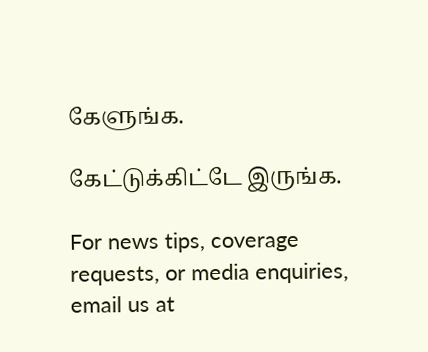கேளுங்க.

கேட்டுக்கிட்டே இருங்க.

For news tips, coverage requests, or media enquiries, email us at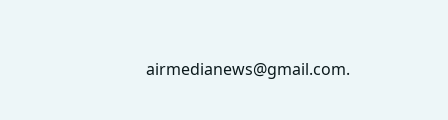airmedianews@gmail.com.